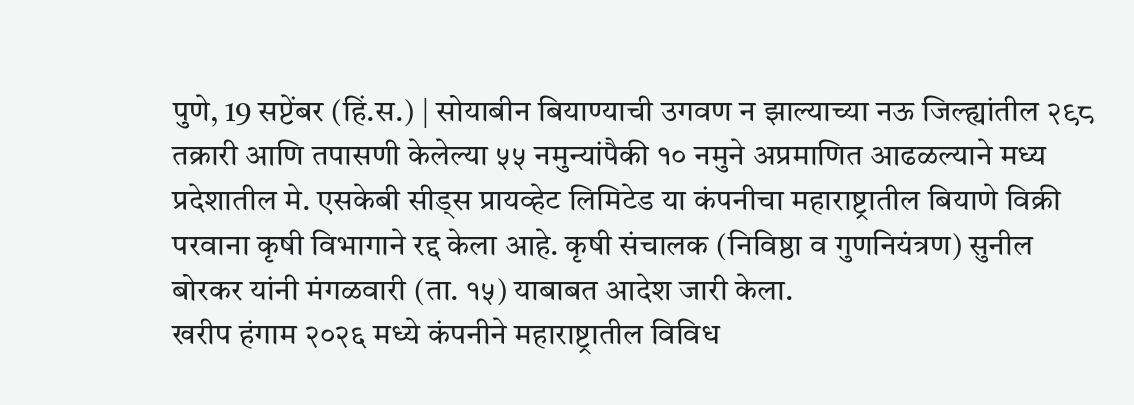पुणे, 19 सप्टेंबर (हिं.स.) | सोयाबीन बियाण्याची उगवण न झाल्याच्या नऊ जिल्ह्यांतील २९८ तक्रारी आणि तपासणी केलेल्या ५५ नमुन्यांपैकी १० नमुने अप्रमाणित आढळल्याने मध्य प्रदेशातील मे. एसकेबी सीड्स प्रायव्हेट लिमिटेड या कंपनीचा महाराष्ट्रातील बियाणे विक्री परवाना कृषी विभागाने रद्द केला आहे. कृषी संचालक (निविष्ठा व गुणनियंत्रण) सुनील बोरकर यांनी मंगळवारी (ता. १५) याबाबत आदेश जारी केला.
खरीप हंगाम २०२६ मध्ये कंपनीने महाराष्ट्रातील विविध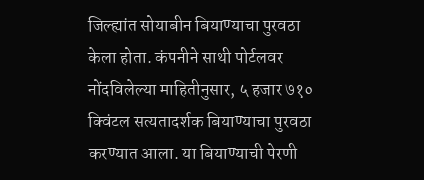जिल्ह्यांत सोयाबीन बियाण्याचा पुरवठा केला होता. कंपनीने साथी पोर्टलवर नोंदविलेल्या माहितीनुसार, ५ हजार ७१० क्विंटल सत्यतादर्शक बियाण्याचा पुरवठा करण्यात आला. या बियाण्याची पेरणी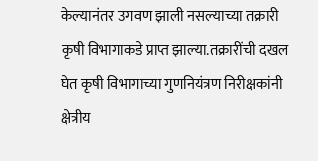केल्यानंतर उगवण झाली नसल्याच्या तक्रारी कृषी विभागाकडे प्राप्त झाल्या.तक्रारींची दखल घेत कृषी विभागाच्या गुणनियंत्रण निरीक्षकांनी क्षेत्रीय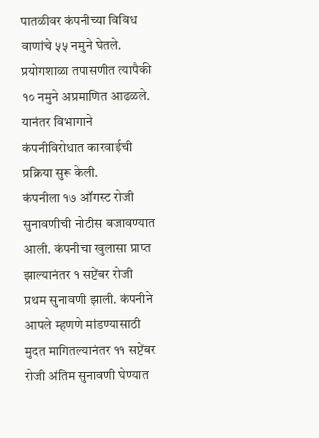पातळीवर कंपनीच्या विविध वाणांचे ५५ नमुने घेतले. प्रयोगशाळा तपासणीत त्यापैकी १० नमुने अप्रमाणित आढळले. यानंतर विभागाने कंपनीविरोधात कारवाईची प्रक्रिया सुरू केली.
कंपनीला १७ ऑगस्ट रोजी सुनावणीची नोटीस बजावण्यात आली. कंपनीचा खुलासा प्राप्त झाल्यानंतर १ सप्टेंबर रोजी प्रथम सुनावणी झाली. कंपनीने आपले म्हणणे मांडण्यासाठी मुदत मागितल्यानंतर ११ सप्टेंबर रोजी अंतिम सुनावणी घेण्यात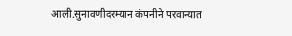आली.सुनावणीदरम्यान कंपनीने परवान्यात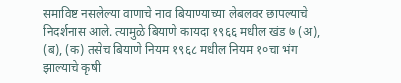समाविष्ट नसलेल्या वाणाचे नाव बियाण्याच्या लेबलवर छापल्याचे निदर्शनास आले. त्यामुळे बियाणे कायदा १९६६ मधील खंड ७ (अ), (ब), (क) तसेच बियाणे नियम १९६८ मधील नियम १०चा भंग झाल्याचे कृषी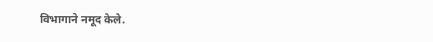विभागाने नमूद केले.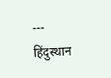---
हिंदुस्थान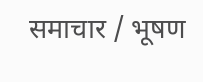समाचार / भूषण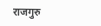राजगुरु